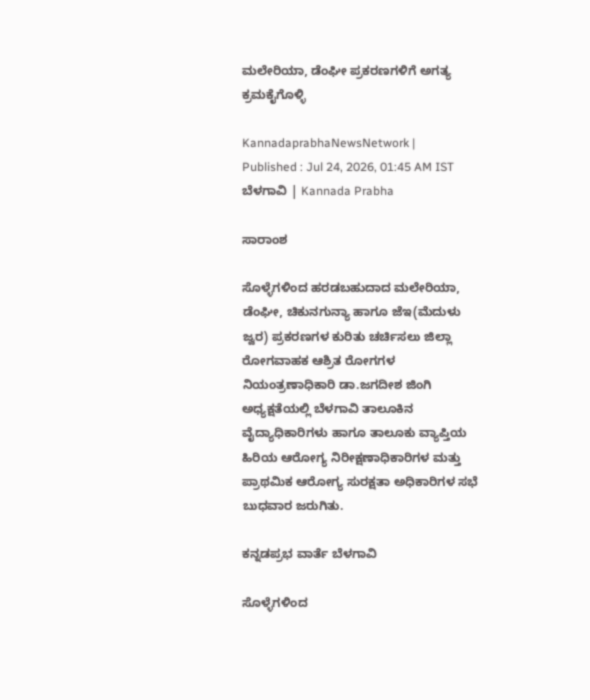ಮಲೇರಿಯಾ, ಡೆಂಘೀ ಪ್ರಕರಣಗಳಿಗೆ ಅಗತ್ಯ ಕ್ರಮಕೈಗೊಳ್ಳಿ

KannadaprabhaNewsNetwork |
Published : Jul 24, 2026, 01:45 AM IST
ಬೆಳಗಾವಿ | Kannada Prabha

ಸಾರಾಂಶ

ಸೊಳ್ಳೆಗಳಿಂದ ಹರಡಬಹುದಾದ ಮಲೇರಿಯಾ, ಡೆಂಘೀ, ಚಿಕುನಗುನ್ಯಾ ಹಾಗೂ ಜೆಇ(ಮೆದುಳು ಜ್ವರ) ಪ್ರಕರಣಗಳ ಕುರಿತು ಚರ್ಚಿಸಲು ಜಿಲ್ಲಾ ರೋಗವಾಹಕ ಆಶ್ರಿತ ರೋಗಗಳ ನಿಯಂತ್ರಣಾಧಿಕಾರಿ ಡಾ.ಜಗದೀಶ ಜಿಂಗಿ ಅಧ್ಯಕ್ಷತೆಯಲ್ಲಿ ಬೆಳಗಾವಿ ತಾಲೂಕಿನ ವೈದ್ಯಾಧಿಕಾರಿಗಳು ಹಾಗೂ ತಾಲೂಕು ವ್ಯಾಪ್ತಿಯ ಹಿರಿಯ ಆರೋಗ್ಯ ನಿರೀಕ್ಷಣಾಧಿಕಾರಿಗಳ ಮತ್ತು ಪ್ರಾಥಮಿಕ ಆರೋಗ್ಯ ಸುರಕ್ಷತಾ ಅಧಿಕಾರಿಗಳ ಸಭೆ ಬುಧವಾರ ಜರುಗಿತು.

ಕನ್ನಡಪ್ರಭ ವಾರ್ತೆ ಬೆಳಗಾವಿ

ಸೊಳ್ಳೆಗಳಿಂದ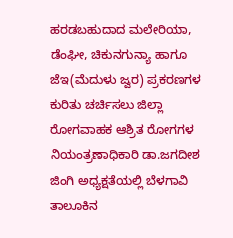ಹರಡಬಹುದಾದ ಮಲೇರಿಯಾ, ಡೆಂಘೀ, ಚಿಕುನಗುನ್ಯಾ ಹಾಗೂ ಜೆಇ(ಮೆದುಳು ಜ್ವರ) ಪ್ರಕರಣಗಳ ಕುರಿತು ಚರ್ಚಿಸಲು ಜಿಲ್ಲಾ ರೋಗವಾಹಕ ಆಶ್ರಿತ ರೋಗಗಳ ನಿಯಂತ್ರಣಾಧಿಕಾರಿ ಡಾ.ಜಗದೀಶ ಜಿಂಗಿ ಅಧ್ಯಕ್ಷತೆಯಲ್ಲಿ ಬೆಳಗಾವಿ ತಾಲೂಕಿನ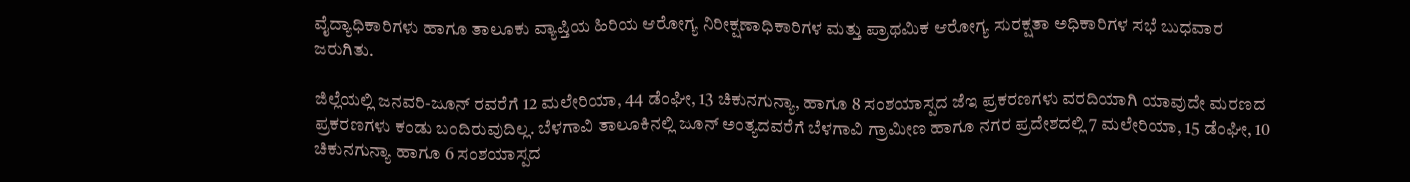ವೈದ್ಯಾಧಿಕಾರಿಗಳು ಹಾಗೂ ತಾಲೂಕು ವ್ಯಾಪ್ತಿಯ ಹಿರಿಯ ಆರೋಗ್ಯ ನಿರೀಕ್ಷಣಾಧಿಕಾರಿಗಳ ಮತ್ತು ಪ್ರಾಥಮಿಕ ಆರೋಗ್ಯ ಸುರಕ್ಷತಾ ಅಧಿಕಾರಿಗಳ ಸಭೆ ಬುಧವಾರ ಜರುಗಿತು.

ಜಿಲ್ಲೆಯಲ್ಲಿ ಜನವರಿ-ಜೂನ್‌ ರವರೆಗೆ 12 ಮಲೇರಿಯಾ, 44 ಡೆಂಘೀ, 13 ಚಿಕುನಗುನ್ಯಾ, ಹಾಗೂ 8 ಸಂಶಯಾಸ್ಪದ ಜೆಇ ಪ್ರಕರಣಗಳು ವರದಿಯಾಗಿ ಯಾವುದೇ ಮರಣದ ಪ್ರಕರಣಗಳು ಕಂಡು ಬಂದಿರುವುದಿಲ್ಲ. ಬೆಳಗಾವಿ ತಾಲೂಕಿನಲ್ಲಿ ಜೂನ್‌ ಅಂತ್ಯದವರೆಗೆ ಬೆಳಗಾವಿ ಗ್ರಾಮೀಣ ಹಾಗೂ ನಗರ ಪ್ರದೇಶದಲ್ಲಿ 7 ಮಲೇರಿಯಾ, 15 ಡೆಂಘೀ, 10 ಚಿಕುನಗುನ್ಯಾ ಹಾಗೂ 6 ಸಂಶಯಾಸ್ಪದ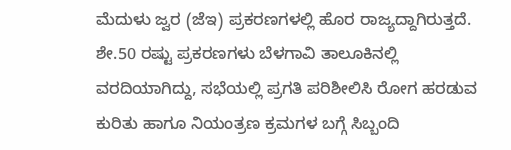ಮೆದುಳು ಜ್ವರ (ಜೆಇ) ಪ್ರಕರಣಗಳಲ್ಲಿ ಹೊರ ರಾಜ್ಯದ್ದಾಗಿರುತ್ತದೆ. ಶೇ.50 ರಷ್ಟು ಪ್ರಕರಣಗಳು ಬೆಳಗಾವಿ ತಾಲೂಕಿನಲ್ಲಿ ವರದಿಯಾಗಿದ್ದು, ಸಭೆಯಲ್ಲಿ ಪ್ರಗತಿ ಪರಿಶೀಲಿಸಿ ರೋಗ ಹರಡುವ ಕುರಿತು ಹಾಗೂ ನಿಯಂತ್ರಣ ಕ್ರಮಗಳ ಬಗ್ಗೆ ಸಿಬ್ಬಂದಿ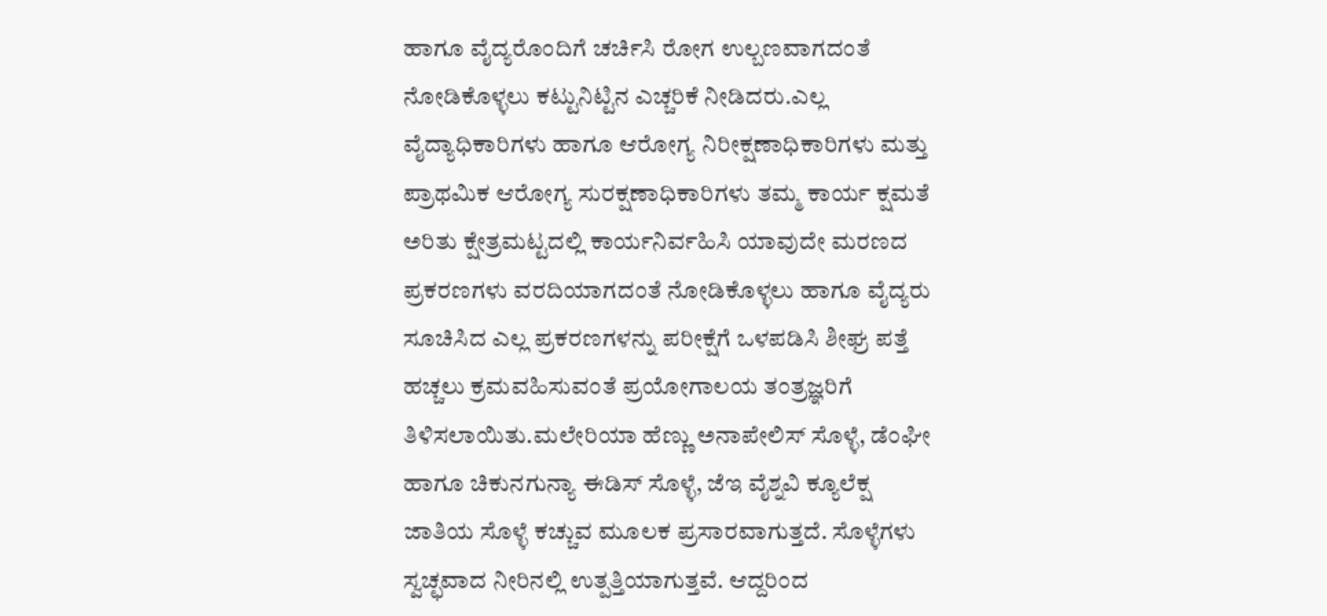ಹಾಗೂ ವೈದ್ಯರೊಂದಿಗೆ ಚರ್ಚಿಸಿ ರೋಗ ಉಲ್ಬಣವಾಗದಂತೆ ನೋಡಿಕೊಳ್ಳಲು ಕಟ್ಟುನಿಟ್ಟಿನ ಎಚ್ಚರಿಕೆ ನೀಡಿದರು.ಎಲ್ಲ ವೈದ್ಯಾಧಿಕಾರಿಗಳು ಹಾಗೂ ಆರೋಗ್ಯ ನಿರೀಕ್ಷಣಾಧಿಕಾರಿಗಳು ಮತ್ತು ಪ್ರಾಥಮಿಕ ಆರೋಗ್ಯ ಸುರಕ್ಷಣಾಧಿಕಾರಿಗಳು ತಮ್ಮ ಕಾರ್ಯ ಕ್ಷಮತೆ ಅರಿತು ಕ್ಷೇತ್ರಮಟ್ಟದಲ್ಲಿ ಕಾರ್ಯನಿರ್ವಹಿಸಿ ಯಾವುದೇ ಮರಣದ ಪ್ರಕರಣಗಳು ವರದಿಯಾಗದಂತೆ ನೋಡಿಕೊಳ್ಳಲು ಹಾಗೂ ವೈದ್ಯರು ಸೂಚಿಸಿದ ಎಲ್ಲ ಪ್ರಕರಣಗಳನ್ನು ಪರೀಕ್ಷೆಗೆ ಒಳಪಡಿಸಿ ಶೀಘ್ರ ಪತ್ತೆ ಹಚ್ಚಲು ಕ್ರಮವಹಿಸುವಂತೆ ಪ್ರಯೋಗಾಲಯ ತಂತ್ರಜ್ಞರಿಗೆ ತಿಳಿಸಲಾಯಿತು.ಮಲೇರಿಯಾ ಹೆಣ್ಣು ಅನಾಪೇಲಿಸ್ ಸೊಳ್ಳೆ, ಡೆಂಘೀ ಹಾಗೂ ಚಿಕುನಗುನ್ಯಾ ಈಡಿಸ್‌ ಸೊಳ್ಳೆ, ಜೆಇ ವೈಶ್ನವಿ ಕ್ಯೂಲೆಕ್ಷ ಜಾತಿಯ ಸೊಳ್ಳೆ ಕಚ್ಚುವ ಮೂಲಕ ಪ್ರಸಾರವಾಗುತ್ತದೆ. ಸೊಳ್ಳೆಗಳು ಸ್ವಚ್ಛವಾದ ನೀರಿನಲ್ಲಿ ಉತ್ಪತ್ತಿಯಾಗುತ್ತವೆ. ಆದ್ದರಿಂದ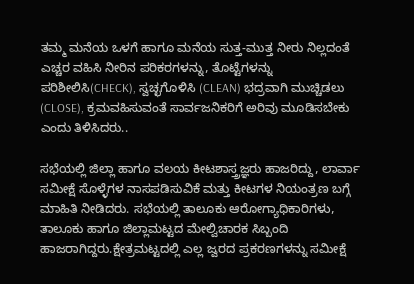ತಮ್ಮ ಮನೆಯ ಒಳಗೆ ಹಾಗೂ ಮನೆಯ ಸುತ್ತ-ಮುತ್ತ ನೀರು ನಿಲ್ಲದಂತೆ ಎಚ್ಚರ ವಹಿಸಿ ನೀರಿನ ಪರಿಕರಗಳನ್ನು, ತೊಟ್ಟೆಗಳನ್ನು ಪರಿಶೀಲಿಸಿ(CHECK), ಸ್ವಚ್ಛಗೊಳಿಸಿ (CLEAN) ಭದ್ರವಾಗಿ ಮುಚ್ಚಿಡಲು (CLOSE), ಕ್ರಮವಹಿಸುವಂತೆ ಸಾರ್ವಜನಿಕರಿಗೆ ಅರಿವು ಮೂಡಿಸಬೇಕು ಎಂದು ತಿಳಿಸಿದರು..

ಸಭೆಯಲ್ಲಿ ಜಿಲ್ಲಾ ಹಾಗೂ ವಲಯ ಕೀಟಶಾಸ್ತ್ರಜ್ಞರು ಹಾಜರಿದ್ದು, ಲಾರ್ವಾ ಸಮೀಕ್ಷೆ ಸೊಳ್ಳೆಗಳ ನಾಸಪಡಿಸುವಿಕೆ ಮತ್ತು ಕೀಟಗಳ ನಿಯಂತ್ರಣ ಬಗ್ಗೆ ಮಾಹಿತಿ ನೀಡಿದರು. ಸಭೆಯಲ್ಲಿ ತಾಲೂಕು ಆರೋಗ್ಯಾಧಿಕಾರಿಗಳು, ತಾಲೂಕು ಹಾಗೂ ಜಿಲ್ಲಾಮಟ್ಟದ ಮೇಲ್ವಿಚಾರಕ ಸಿಬ್ಬಂದಿ ಹಾಜರಾಗಿದ್ದರು.ಕ್ಷೇತ್ರಮಟ್ಟದಲ್ಲಿ ಎಲ್ಲ ಜ್ವರದ ಪ್ರಕರಣಗಳನ್ನು ಸಮೀಕ್ಷೆ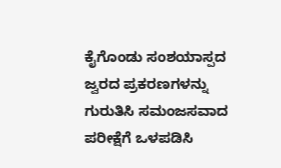ಕೈಗೊಂಡು ಸಂಶಯಾಸ್ಪದ ಜ್ವರದ ಪ್ರಕರಣಗಳನ್ನು ಗುರುತಿಸಿ ಸಮಂಜಸವಾದ ಪರೀಕ್ಷೆಗೆ ಒಳಪಡಿಸಿ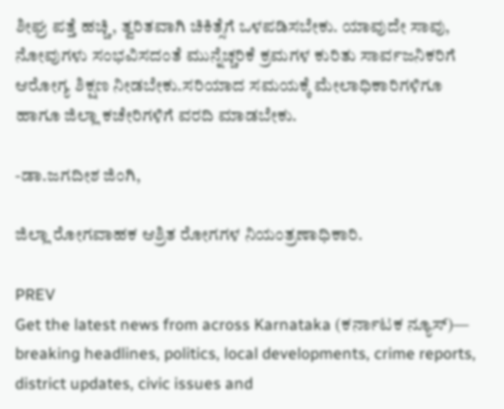ಶೀಘ್ರ ಪತ್ತೆ ಹಚ್ಚಿ, ತ್ವರಿತವಾಗಿ ಚಿಕಿತ್ಸೆಗೆ ಒಳಪಡಿಸಬೇಕು. ಯಾವುದೇ ಸಾವು, ನೋವುಗಳು ಸಂಭವಿಸದಂತೆ ಮುನ್ನೆಚ್ಚರಿಕೆ ಕ್ರಮಗಳ ಕುರಿತು ಸಾರ್ವಜನಿಕರಿಗೆ ಆರೋಗ್ಯ ಶಿಕ್ಷಣ ನೀಡಬೇಕು.ಸರಿಯಾದ ಸಮಯಕ್ಕೆ ಮೇಲಾಧಿಕಾರಿಗಳಿಗೂ ಹಾಗೂ ಜಿಲ್ಲಾ ಕಚೇರಿಗಳಿಗೆ ವರದಿ ಮಾಡಬೇಕು.

-ಡಾ.ಜಗದೀಶ ಜಿಂಗಿ,

ಜಿಲ್ಲಾ ರೋಗವಾಹಕ ಆಶ್ರಿತ ರೋಗಗಳ ನಿಯಂತ್ರಣಾಧಿಕಾರಿ.

PREV
Get the latest news from across Karnataka (ಕರ್ನಾಟಕ ನ್ಯೂಸ್)— breaking headlines, politics, local developments, crime reports, district updates, civic issues and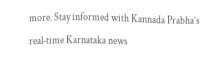more. Stay informed with Kannada Prabha’s real‑time Karnataka news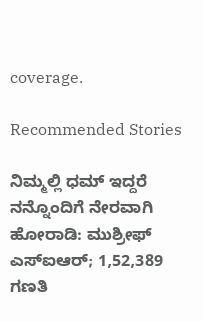coverage.

Recommended Stories

ನಿಮ್ಮಲ್ಲಿ ಧಮ್ ಇದ್ದರೆ ನನ್ನೊಂದಿಗೆ ನೇರವಾಗಿ ಹೋರಾಡಿ: ಮುಶ್ರೀಫ್‌
ಎಸ್‌ಐಆರ್; 1,52,389 ಗಣತಿ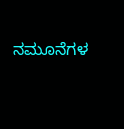ನಮೂನೆಗಳ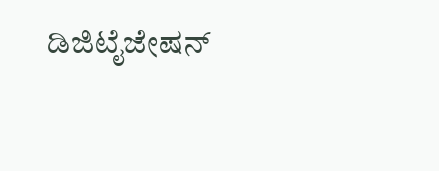ಡಿಜಿಟೈಜೇಷನ್